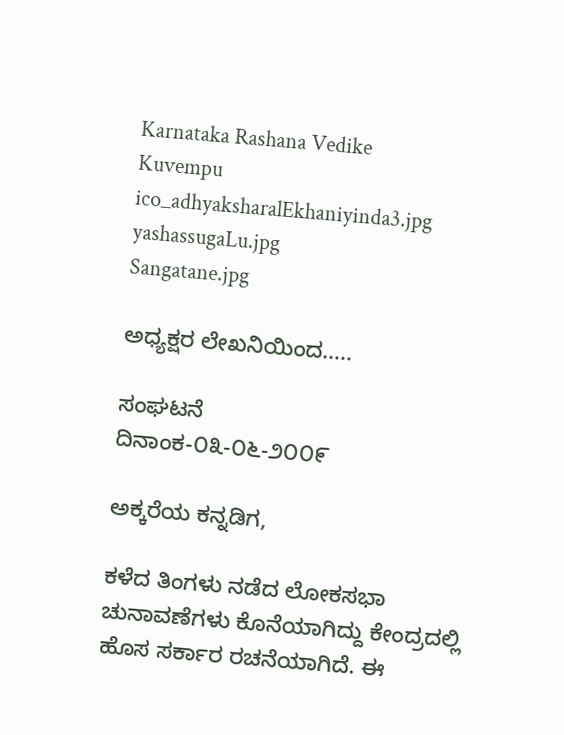Karnataka Rashana Vedike
Kuvempu
ico_adhyaksharalEkhaniyinda3.jpg
yashassugaLu.jpg
Sangatane.jpg

ಅಧ್ಯಕ್ಷರ ಲೇಖನಿಯಿಂದ.....

ಸಂಘಟನೆ
ದಿನಾಂಕ-೦೩-೦೬-೨೦೦೯

ಅಕ್ಕರೆಯ ಕನ್ನಡಿಗ,

ಕಳೆದ ತಿಂಗಳು ನಡೆದ ಲೋಕಸಭಾ ಚುನಾವಣೆಗಳು ಕೊನೆಯಾಗಿದ್ದು ಕೇಂದ್ರದಲ್ಲಿ ಹೊಸ ಸರ್ಕಾರ ರಚನೆಯಾಗಿದೆ. ಈ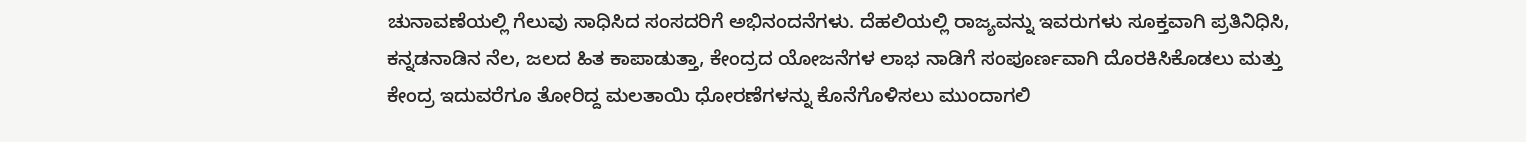ಚುನಾವಣೆಯಲ್ಲಿ ಗೆಲುವು ಸಾಧಿಸಿದ ಸಂಸದರಿಗೆ ಅಭಿನಂದನೆಗಳು. ದೆಹಲಿಯಲ್ಲಿ ರಾಜ್ಯವನ್ನು ಇವರುಗಳು ಸೂಕ್ತವಾಗಿ ಪ್ರತಿನಿಧಿಸಿ, ಕನ್ನಡನಾಡಿನ ನೆಲ, ಜಲದ ಹಿತ ಕಾಪಾಡುತ್ತಾ, ಕೇಂದ್ರದ ಯೋಜನೆಗಳ ಲಾಭ ನಾಡಿಗೆ ಸಂಪೂರ್ಣವಾಗಿ ದೊರಕಿಸಿಕೊಡಲು ಮತ್ತು ಕೇಂದ್ರ ಇದುವರೆಗೂ ತೋರಿದ್ದ ಮಲತಾಯಿ ಧೋರಣೆಗಳನ್ನು ಕೊನೆಗೊಳಿಸಲು ಮುಂದಾಗಲಿ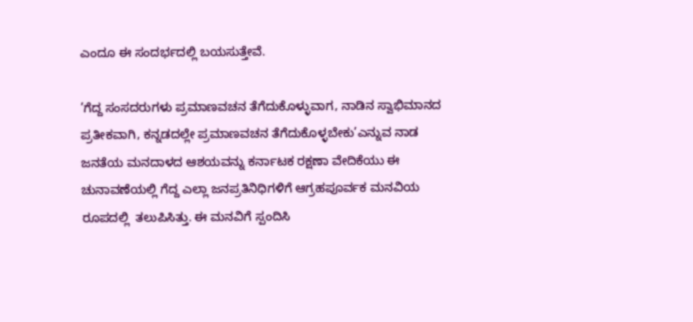ಎಂದೂ ಈ ಸಂದರ್ಭದಲ್ಲಿ ಬಯಸುತ್ತೇವೆ.

’ಗೆದ್ದ ಸಂಸದರುಗಳು ಪ್ರಮಾಣವಚನ ತೆಗೆದುಕೊಳ್ಳುವಾಗ, ನಾಡಿನ ಸ್ವಾಭಿಮಾನದ ಪ್ರತೀಕವಾಗಿ, ಕನ್ನಡದಲ್ಲೇ ಪ್ರಮಾಣವಚನ ತೆಗೆದುಕೊಳ್ಳಬೇಕು’ಎನ್ನುವ ನಾಡ ಜನತೆಯ ಮನದಾಳದ ಆಶಯವನ್ನು ಕರ್ನಾಟಕ ರಕ್ಷಣಾ ವೇದಿಕೆಯು ಈ ಚುನಾವಣೆಯಲ್ಲಿ ಗೆದ್ದ ಎಲ್ಲಾ ಜನಪ್ರತಿನಿಧಿಗಳಿಗೆ ಆಗ್ರಹಪೂರ್ವಕ ಮನವಿಯ ರೂಪದಲ್ಲಿ  ತಲುಪಿಸಿತ್ತು. ಈ ಮನವಿಗೆ ಸ್ಪಂದಿಸಿ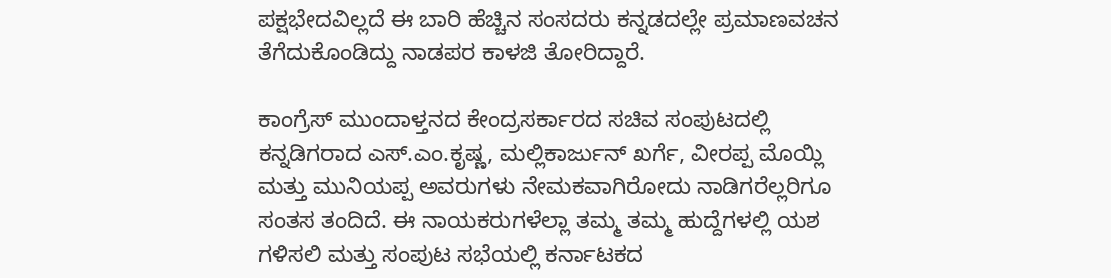ಪಕ್ಷಭೇದವಿಲ್ಲದೆ ಈ ಬಾರಿ ಹೆಚ್ಚಿನ ಸಂಸದರು ಕನ್ನಡದಲ್ಲೇ ಪ್ರಮಾಣವಚನ ತೆಗೆದುಕೊಂಡಿದ್ದು ನಾಡಪರ ಕಾಳಜಿ ತೋರಿದ್ದಾರೆ.

ಕಾಂಗ್ರೆಸ್ ಮುಂದಾಳ್ತನದ ಕೇಂದ್ರಸರ್ಕಾರದ ಸಚಿವ ಸಂಪುಟದಲ್ಲಿ ಕನ್ನಡಿಗರಾದ ಎಸ್.ಎಂ.ಕೃಷ್ಣ, ಮಲ್ಲಿಕಾರ್ಜುನ್ ಖರ್ಗೆ, ವೀರಪ್ಪ ಮೊಯ್ಲಿ ಮತ್ತು ಮುನಿಯಪ್ಪ ಅವರುಗಳು ನೇಮಕವಾಗಿರೋದು ನಾಡಿಗರೆಲ್ಲರಿಗೂ ಸಂತಸ ತಂದಿದೆ. ಈ ನಾಯಕರುಗಳೆಲ್ಲಾ ತಮ್ಮ ತಮ್ಮ ಹುದ್ದೆಗಳಲ್ಲಿ ಯಶ ಗಳಿಸಲಿ ಮತ್ತು ಸಂಪುಟ ಸಭೆಯಲ್ಲಿ ಕರ್ನಾಟಕದ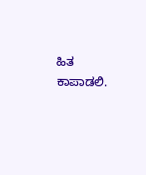ಹಿತ ಕಾಪಾಡಲಿ.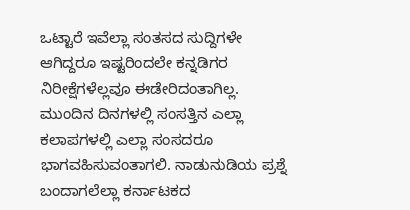ಒಟ್ಟಾರೆ ಇವೆಲ್ಲಾ ಸಂತಸದ ಸುದ್ದಿಗಳೇ ಆಗಿದ್ದರೂ ಇಷ್ಟರಿಂದಲೇ ಕನ್ನಡಿಗರ ನಿರೀಕ್ಷೆಗಳೆಲ್ಲವೂ ಈಡೇರಿದಂತಾಗಿಲ್ಲ. ಮುಂದಿನ ದಿನಗಳಲ್ಲಿ ಸಂಸತ್ತಿನ ಎಲ್ಲಾ ಕಲಾಪಗಳಲ್ಲಿ ಎಲ್ಲಾ ಸಂಸದರೂ ಭಾಗವಹಿಸುವಂತಾಗಲಿ. ನಾಡುನುಡಿಯ ಪ್ರಶ್ನೆ ಬಂದಾಗಲೆಲ್ಲಾ ಕರ್ನಾಟಕದ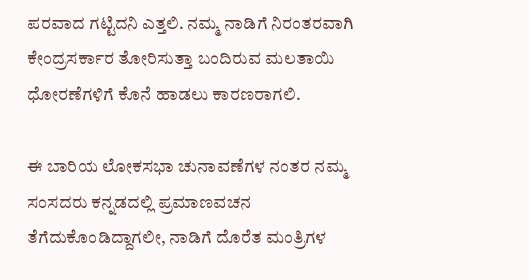ಪರವಾದ ಗಟ್ಟಿದನಿ ಎತ್ತಲಿ. ನಮ್ಮ ನಾಡಿಗೆ ನಿರಂತರವಾಗಿ ಕೇಂದ್ರಸರ್ಕಾರ ತೋರಿಸುತ್ತಾ ಬಂದಿರುವ ಮಲತಾಯಿ ಧೋರಣೆಗಳಿಗೆ ಕೊನೆ ಹಾಡಲು ಕಾರಣರಾಗಲಿ.

ಈ ಬಾರಿಯ ಲೋಕಸಭಾ ಚುನಾವಣೆಗಳ ನಂತರ ನಮ್ಮ ಸಂಸದರು ಕನ್ನಡದಲ್ಲಿ ಪ್ರಮಾಣವಚನ ತೆಗೆದುಕೊಂಡಿದ್ದಾಗಲೀ, ನಾಡಿಗೆ ದೊರೆತ ಮಂತ್ರಿಗಳ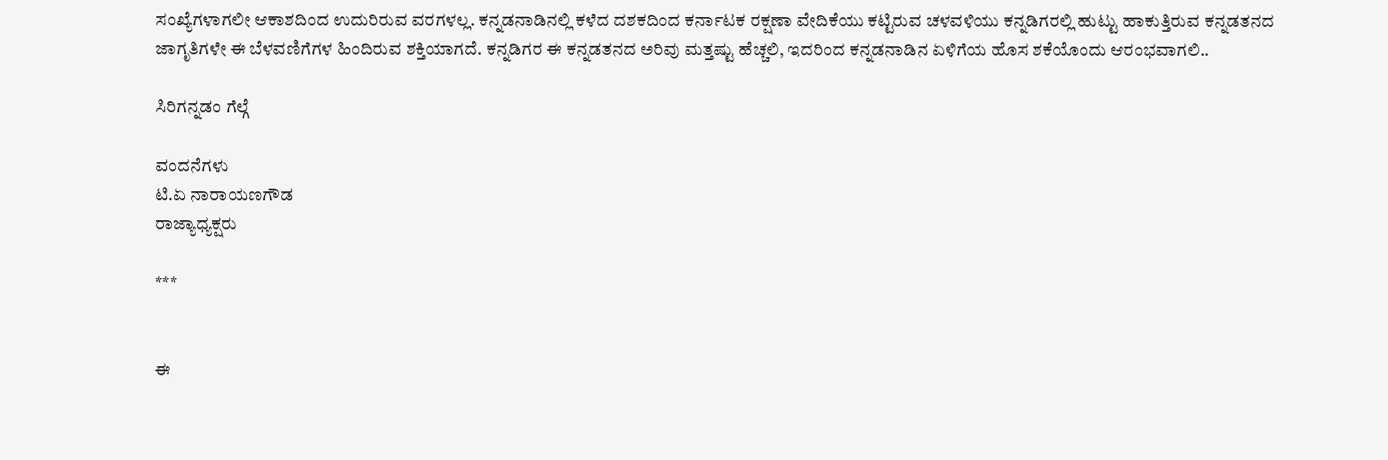ಸಂಖ್ಯೆಗಳಾಗಲೀ ಆಕಾಶದಿಂದ ಉದುರಿರುವ ವರಗಳಲ್ಲ. ಕನ್ನಡನಾಡಿನಲ್ಲಿ ಕಳೆದ ದಶಕದಿಂದ ಕರ್ನಾಟಕ ರಕ್ಷಣಾ ವೇದಿಕೆಯು ಕಟ್ಟಿರುವ ಚಳವಳಿಯು ಕನ್ನಡಿಗರಲ್ಲಿ ಹುಟ್ಟು ಹಾಕುತ್ತಿರುವ ಕನ್ನಡತನದ ಜಾಗೃತಿಗಳೇ ಈ ಬೆಳವಣಿಗೆಗಳ ಹಿಂದಿರುವ ಶಕ್ತಿಯಾಗದೆ. ಕನ್ನಡಿಗರ ಈ ಕನ್ನಡತನದ ಅರಿವು ಮತ್ತಷ್ಟು ಹೆಚ್ಚಲಿ, ಇದರಿಂದ ಕನ್ನಡನಾಡಿನ ಏಳಿಗೆಯ ಹೊಸ ಶಕೆಯೊಂದು ಆರಂಭವಾಗಲಿ..

ಸಿರಿಗನ್ನಡಂ ಗೆಲ್ಗೆ

ವಂದನೆಗಳು
ಟಿ.ಏ ನಾರಾಯಣಗೌಡ
ರಾಜ್ಯಾಧ್ಯಕ್ಷರು

***


ಈ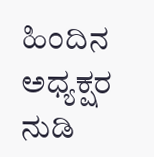ಹಿಂದಿನ ಅಧ್ಯಕ್ಷರ ನುಡಿ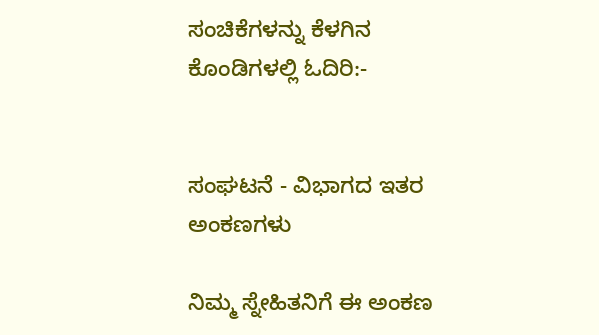ಸಂಚಿಕೆಗಳನ್ನು ಕೆಳಗಿನ ಕೊಂಡಿಗಳಲ್ಲಿ ಓದಿರಿ:-


ಸಂಘಟನೆ - ವಿಭಾಗದ ಇತರ ಅಂಕಣಗಳು

ನಿಮ್ಮ ಸ್ನೇಹಿತನಿಗೆ ಈ ಅಂಕಣ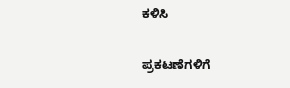ಕಳಿಸಿ

ಪ್ರಕಟಣೆಗಳಿಗೆ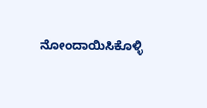ನೋಂದಾಯಿಸಿಕೊಳ್ಳಿ